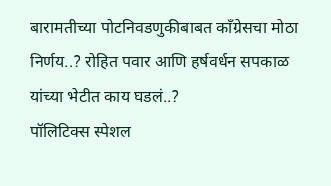बारामतीच्या पोटनिवडणुकीबाबत काँग्रेसचा मोठा निर्णय..? रोहित पवार आणि हर्षवर्धन सपकाळ यांच्या भेटीत काय घडलं..?
पॉलिटिक्स स्पेशल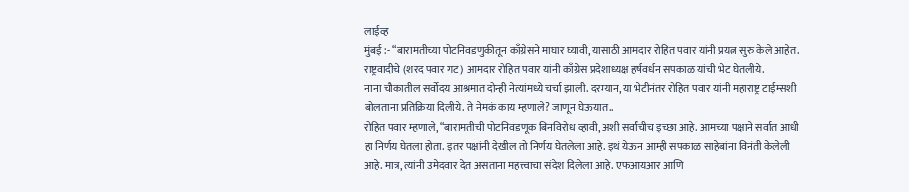लाईव्ह
मुंबई :- “बारामतीच्या पोटनिवडणुकीतून काँग्रेसने माघार घ्यावी, यासाठी आमदार रोहित पवार यांनी प्रयत्न सुरु केले आहेत. राष्ट्रवादीचे (शरद पवार गट) आमदार रोहित पवार यांनी काँग्रेस प्रदेशाध्यक्ष हर्षवर्धन सपकाळ यांची भेट घेतलीये.
नाना चौकातील सर्वोदय आश्रमात दोन्ही नेत्यांमध्ये चर्चा झाली. दरम्यान, या भेटीनंतर रोहित पवार यांनी महाराष्ट्र टाईम्सशी बोलताना प्रतिक्रिया दिलीये. ते नेमकं काय म्हणाले? जाणून घेऊयात..
रोहित पवार म्हणाले, “बारामतीची पोटनिवडणूक बिनविरोध व्हावी, अशी सर्वांचीच इच्छा आहे. आमच्या पक्षाने सर्वात आधी हा निर्णय घेतला होता. इतर पक्षांनी देखील तो निर्णय घेतलेला आहे. इथं येऊन आम्ही सपकाळ साहेबांना विनंती केलेली आहे. मात्र, त्यांनी उमेदवार देत असताना महत्त्वाचा संदेश दिलेला आहे. एफआयआर आणि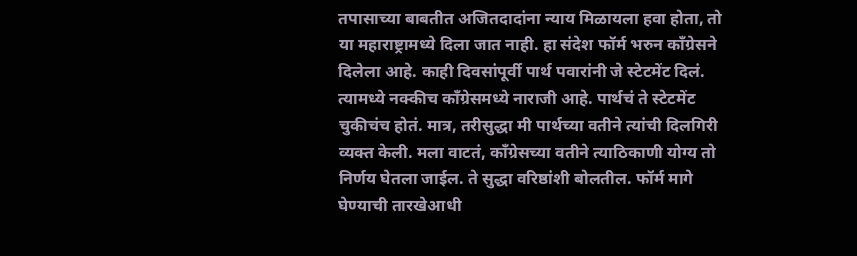तपासाच्या बाबतीत अजितदादांना न्याय मिळायला हवा होता, तो या महाराष्ट्रामध्ये दिला जात नाही. हा संदेश फॉर्म भरुन काँग्रेसने दिलेला आहे. काही दिवसांपूर्वी पार्थ पवारांनी जे स्टेटमेंट दिलं. त्यामध्ये नक्कीच काँग्रेसमध्ये नाराजी आहे. पार्थचं ते स्टेटमेंट चुकीचंच होतं. मात्र, तरीसुद्धा मी पार्थच्या वतीने त्यांची दिलगिरी व्यक्त केली. मला वाटतं, काँग्रेसच्या वतीने त्याठिकाणी योग्य तो निर्णय घेतला जाईल. ते सुद्धा वरिष्ठांशी बोलतील. फॉर्म मागे घेण्याची तारखेआधी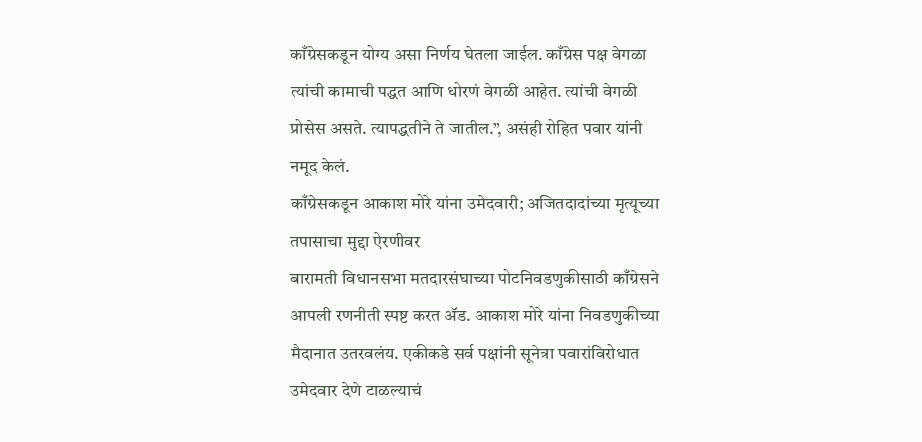काँग्रेसकडून योग्य असा निर्णय घेतला जाईल. काँग्रेस पक्ष वेगळा त्यांची कामाची पद्धत आणि धोरणं वेगळी आहेत. त्यांची वेगळी प्रोसेस असते. त्यापद्धतीने ते जातील.”, असंही रोहित पवार यांनी नमूद केलं.
काँग्रेसकडून आकाश मोरे यांना उमेदवारी; अजितदादांच्या मृत्यूच्या तपासाचा मुद्दा ऐरणीवर
बारामती विधानसभा मतदारसंघाच्या पोटनिवडणुकीसाठी काँग्रेसने आपली रणनीती स्पष्ट करत ॲड. आकाश मोरे यांना निवडणुकीच्या मैदानात उतरवलंय. एकीकडे सर्व पक्षांनी सूनेत्रा पवारांविरोधात उमेदवार देणे टाळल्याचं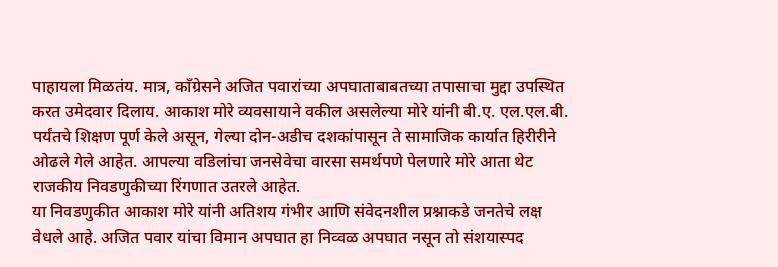पाहायला मिळतंय. मात्र, काँग्रेसने अजित पवारांच्या अपघाताबाबतच्या तपासाचा मुद्दा उपस्थित करत उमेदवार दिलाय. आकाश मोरे व्यवसायाने वकील असलेल्या मोरे यांनी बी.ए. एल.एल.बी. पर्यंतचे शिक्षण पूर्ण केले असून, गेल्या दोन-अडीच दशकांपासून ते सामाजिक कार्यात हिरीरीने ओढले गेले आहेत. आपल्या वडिलांचा जनसेवेचा वारसा समर्थपणे पेलणारे मोरे आता थेट राजकीय निवडणुकीच्या रिंगणात उतरले आहेत.
या निवडणुकीत आकाश मोरे यांनी अतिशय गंभीर आणि संवेदनशील प्रश्नाकडे जनतेचे लक्ष वेधले आहे. अजित पवार यांचा विमान अपघात हा निव्वळ अपघात नसून तो संशयास्पद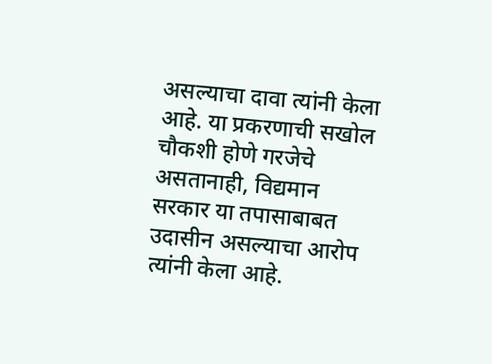असल्याचा दावा त्यांनी केला आहे. या प्रकरणाची सखोल चौकशी होणे गरजेचे असतानाही, विद्यमान सरकार या तपासाबाबत उदासीन असल्याचा आरोप त्यांनी केला आहे.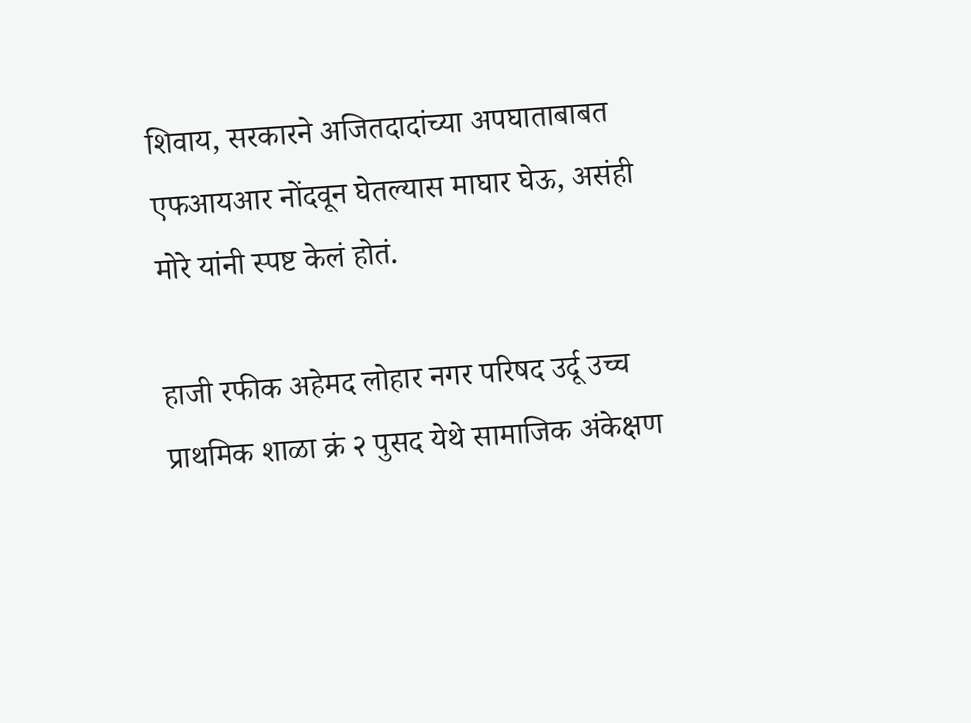शिवाय, सरकारने अजितदादांच्या अपघाताबाबत एफआयआर नोंदवून घेतल्यास माघार घेऊ, असंही मोरे यांनी स्पष्ट केलं होतं.

हाजी रफीक अहेमद लोहार नगर परिषद उर्दू उच्च प्राथमिक शाळा क्रं २ पुसद येथे सामाजिक अंकेक्षण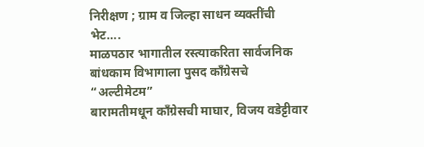निरीक्षण ; ग्राम व जिल्हा साधन व्यक्तींची भेट….
माळपठार भागातील रस्त्याकरिता सार्वजनिक बांधकाम विभागाला पुसद काँग्रेसचे “अल्टीमेटम”
बारामतीमधून काँग्रेसची माघार, विजय वडेट्टीवार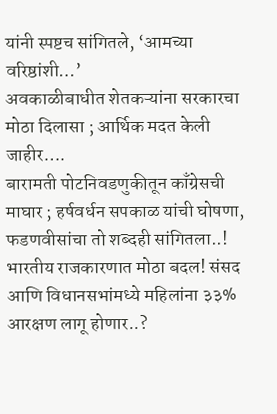यांनी स्पष्टच सांगितले, ‘आमच्या वरिष्ठांशी…’
अवकाळीबाधीत शेतकऱ्यांना सरकारचा मोठा दिलासा ; आर्थिक मदत केली जाहीर….
बारामती पोटनिवडणुकीतून काँग्रेसची माघार ; हर्षवर्धन सपकाळ यांची घोषणा, फडणवीसांचा तो शब्दही सांगितला..!
भारतीय राजकारणात मोठा बदल! संसद आणि विधानसभांमध्ये महिलांना ३३% आरक्षण लागू होणार..?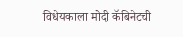विधेयकाला मोदी कॅबिनेटची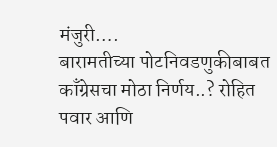मंजुरी….
बारामतीच्या पोटनिवडणुकीबाबत काँग्रेसचा मोठा निर्णय..? रोहित पवार आणि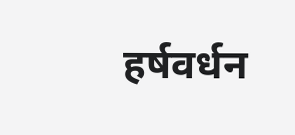हर्षवर्धन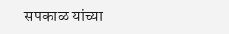सपकाळ यांच्या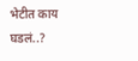भेटीत काय घडलं..?